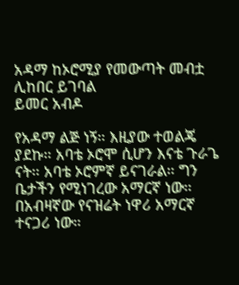አዳማ ከኦሮሚያ የመውጣት መብቷ ሊከበር ይገባል
ይመር አብዶ

የአዳማ ልጅ ነኝ። እዚያው ተወልጄ ያደኩ። አባቴ ኦሮሞ ሲሆን እናቴ ጉራጌ ናት። አባቴ ኦሮምኛ ይናገራል። ግን ቤታችን የሚነገረው አማርኛ ነው። በአብዛኛው የናዝሬት ነዋሪ አማርኛ ተናጋሪ ነው።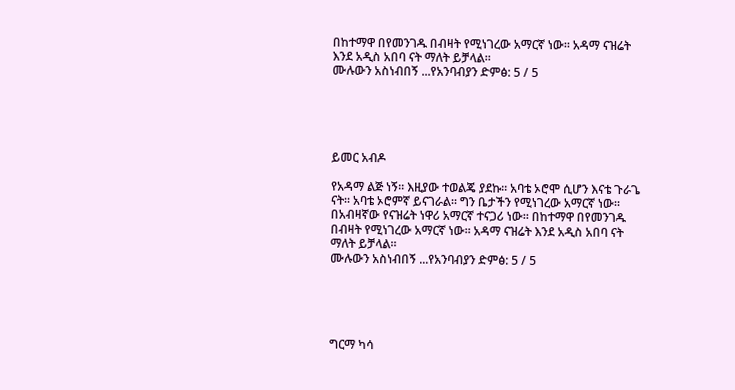በከተማዋ በየመንገዱ በብዛት የሚነገረው አማርኛ ነው። አዳማ ናዝሬት እንደ አዲስ አበባ ናት ማለት ይቻላል።
ሙሉውን አስነብበኝ ...የአንባብያን ድምፅ: 5 / 5





ይመር አብዶ

የአዳማ ልጅ ነኝ። እዚያው ተወልጄ ያደኩ። አባቴ ኦሮሞ ሲሆን እናቴ ጉራጌ ናት። አባቴ ኦሮምኛ ይናገራል። ግን ቤታችን የሚነገረው አማርኛ ነው። በአብዛኛው የናዝሬት ነዋሪ አማርኛ ተናጋሪ ነው። በከተማዋ በየመንገዱ በብዛት የሚነገረው አማርኛ ነው። አዳማ ናዝሬት እንደ አዲስ አበባ ናት ማለት ይቻላል።
ሙሉውን አስነብበኝ ...የአንባብያን ድምፅ: 5 / 5





ግርማ ካሳ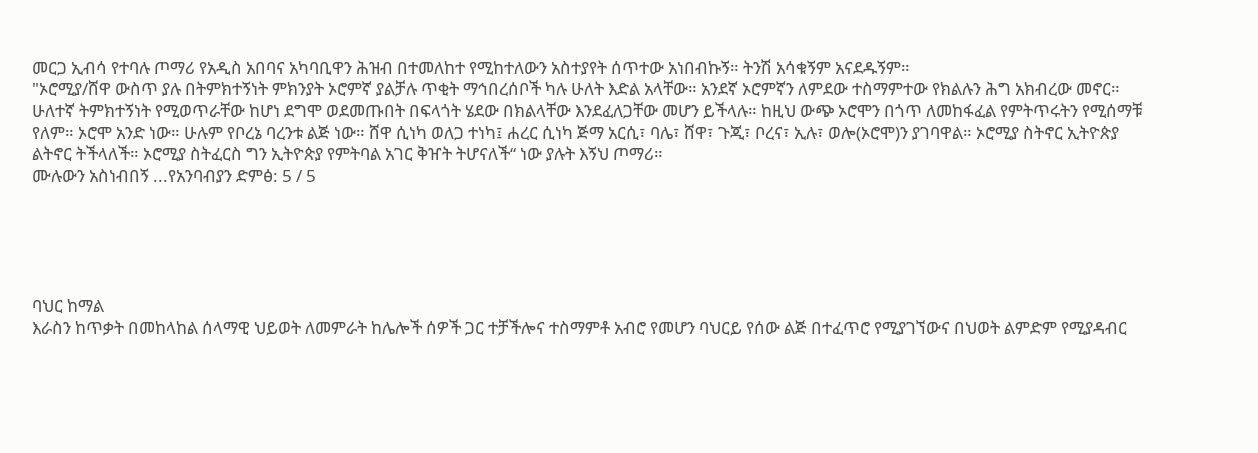መርጋ ኢብሳ የተባሉ ጦማሪ የአዲስ አበባና አካባቢዋን ሕዝብ በተመለከተ የሚከተለውን አስተያየት ሰጥተው አነበብኩኝ። ትንሽ አሳቁኝም አናደዱኝም።
"ኦሮሚያ/ሸዋ ውስጥ ያሉ በትምክተኝነት ምክንያት ኦሮምኛ ያልቻሉ ጥቂት ማኅበረሰቦች ካሉ ሁለት እድል አላቸው። አንደኛ ኦሮምኛን ለምደው ተስማምተው የክልሉን ሕግ አክብረው መኖር። ሁለተኛ ትምክተኝነት የሚወጥራቸው ከሆነ ደግሞ ወደመጡበት በፍላጎት ሄደው በክልላቸው እንደፈለጋቸው መሆን ይችላሉ። ከዚህ ውጭ ኦሮሞን በጎጥ ለመከፋፈል የምትጥሩትን የሚሰማቹ የለም። ኦሮሞ አንድ ነው። ሁሉም የቦረኔ ባረንቱ ልጅ ነው። ሸዋ ሲነካ ወለጋ ተነካ፤ ሐረር ሲነካ ጅማ አርሲ፣ ባሌ፣ ሸዋ፣ ጉጂ፣ ቦረና፣ ኢሉ፣ ወሎ(ኦሮሞ)ን ያገባዋል። ኦሮሚያ ስትኖር ኢትዮጵያ ልትኖር ትችላለች። ኦሮሚያ ስትፈርስ ግን ኢትዮጵያ የምትባል አገር ቅዠት ትሆናለች“ ነው ያሉት እኝህ ጦማሪ።
ሙሉውን አስነብበኝ ...የአንባብያን ድምፅ: 5 / 5





ባህር ከማል
እራስን ከጥቃት በመከላከል ሰላማዊ ህይወት ለመምራት ከሌሎች ሰዎች ጋር ተቻችሎና ተስማምቶ አብሮ የመሆን ባህርይ የሰው ልጅ በተፈጥሮ የሚያገኘውና በህወት ልምድም የሚያዳብር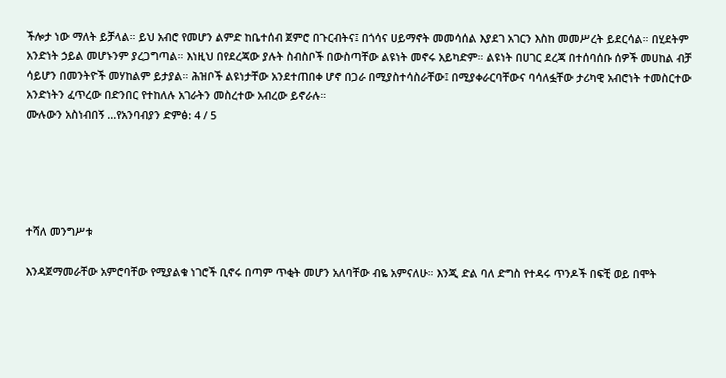ችሎታ ነው ማለት ይቻላል። ይህ አብሮ የመሆን ልምድ ከቤተሰብ ጀምሮ በጉርብትና፤ በጎሳና ሀይማኖት መመሳሰል እያደገ አገርን እስከ መመሥረት ይደርሳል። በሂደትም አንድነት ኃይል መሆኑንም ያረጋግጣል። እነዚህ በየደረጃው ያሉት ስብስቦች በውስጣቸው ልዩነት መኖሩ አይካድም። ልዩነት በሀገር ደረጃ በተሰባሰቡ ሰዎች መሀከል ብቻ ሳይሆን በመንትዮች መሃከልም ይታያል። ሕዝቦች ልዩነታቸው አንደተጠበቀ ሆኖ በጋራ በሚያስተሳስራቸው፤ በሚያቀራርባቸውና ባሳለፏቸው ታሪካዊ አብሮነት ተመስርተው አንድነትን ፈጥረው በድንበር የተከለሉ አገራትን መስረተው አብረው ይኖራሉ።
ሙሉውን አስነብበኝ ...የአንባብያን ድምፅ: 4 / 5





ተሻለ መንግሥቱ

እንዳጀማመራቸው አምሮባቸው የሚያልቁ ነገሮች ቢኖሩ በጣም ጥቂት መሆን አለባቸው ብዬ አምናለሁ። እንጂ ድል ባለ ድግስ የተዳሩ ጥንዶች በፍቺ ወይ በሞት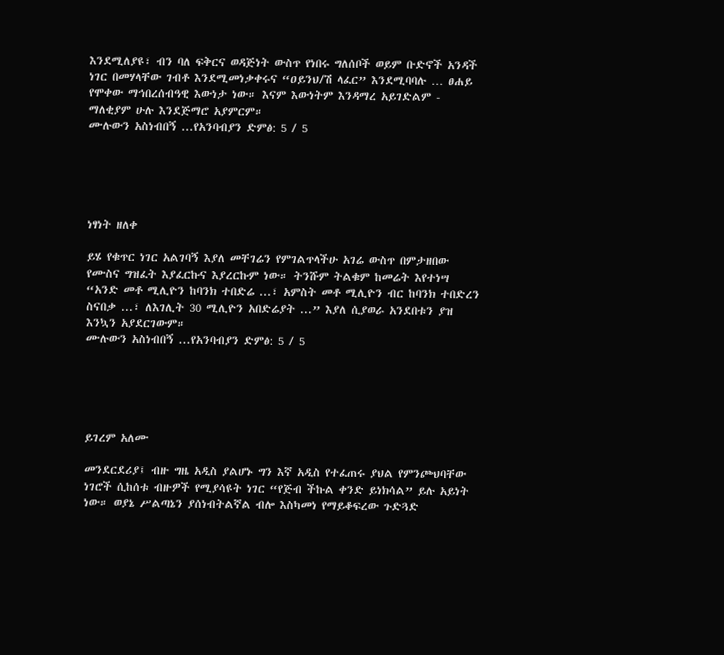እንደሚለያዩ፣ ብን ባለ ፍቅርና ወዳጅነት ውስጥ የነበሩ ግለሰቦች ወይም ቡድኖች አንዳች ነገር በመሃላቸው ገብቶ እንደሚመነቃቀሩና “ዐይንህ/ሽ ላፈር” እንደሚባባሉ … ፀሐይ የሞቀው ማኅበረሰብዓዊ እውነታ ነው። እናም እውነትም እንዳማረ አይገድልም - ማለቂያም ሁሉ እንደጅማሮ አያምርም።
ሙሉውን አስነብበኝ ...የአንባብያን ድምፅ: 5 / 5





ነፃነት ዘለቀ

ይሄ የቁጥር ነገር አልገባኝ እያለ መቸገሬን የምገልጥላችሁ አገሬ ውስጥ በምታዘበው የሙስና ግዝፈት እያፈርኩና እያረርኩም ነው። ትንሹም ትልቁም ከመሬት እየተነሣ “አንድ መቶ ሚሊዮን ከባንክ ተበድሬ ...፣ አምስት መቶ ሚሊዮን ብር ከባንክ ተበድረን ስናበቃ ...፣ ለእገሊት 30 ሚሊዮን አበድሬያት ...” እያለ ሲያወራ አንደበቱን ያዝ እንኳን አያደርገውም።
ሙሉውን አስነብበኝ ...የአንባብያን ድምፅ: 5 / 5





ይገረም አለሙ

መንደርደሪያ፤ ብዙ ግዜ አዲስ ያልሆኑ ግን እኛ አዲስ የተፈጠሩ ያህል የምንጮህባቸው ነገሮች ሲከሰቱ ብዙዎች የሚያሳዩት ነገር “የጅብ ችኩል ቀንድ ይነክሳል” ይሉ አይነት ነው። ወያኔ ሥልጣኔን ያሰነብትልኛል ብሎ እስካመነ የማይቆፍረው ጉድጓድ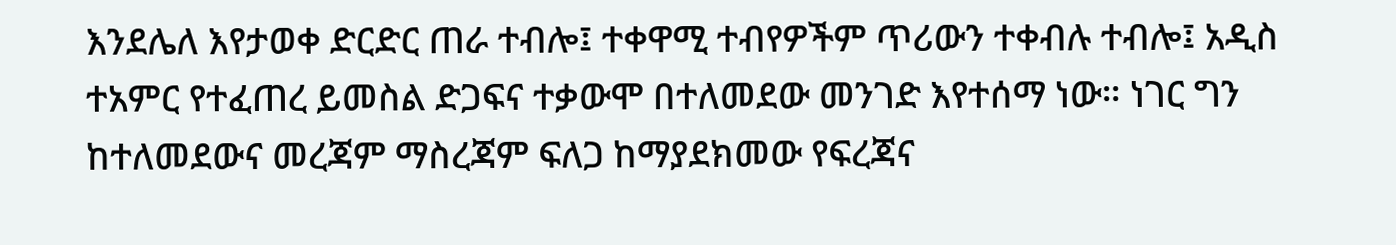እንደሌለ እየታወቀ ድርድር ጠራ ተብሎ፤ ተቀዋሚ ተብየዎችም ጥሪውን ተቀብሉ ተብሎ፤ አዲስ ተአምር የተፈጠረ ይመስል ድጋፍና ተቃውሞ በተለመደው መንገድ እየተሰማ ነው። ነገር ግን ከተለመደውና መረጃም ማስረጃም ፍለጋ ከማያደክመው የፍረጃና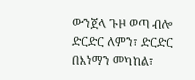ውንጀላ ጉዞ ወጣ ብሎ ድርድር ለምን፣ ድርድር በእነማን መካከል፣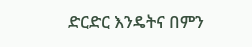ድርድር እንዴትና በምን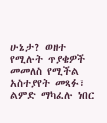ሁኔታ? ወዘተ የሚሉት ጥያቄዎች መመለስ የሚችል አስተያየት መጻፉ፣ ልምድ ማካፈሉ ነበር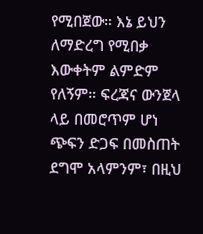የሚበጀው። እኔ ይህን ለማድረግ የሚበቃ እውቀትም ልምድም የለኝም። ፍረጃና ውንጀላ ላይ በመሮጥም ሆነ ጭፍን ድጋፍ በመስጠት ደግሞ አላምንም፣ በዚህ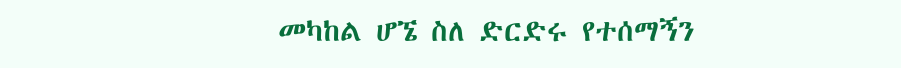መካከል ሆኜ ስለ ድርድሩ የተሰማኝን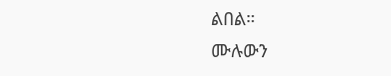ልበል።
ሙሉውን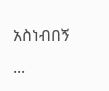አስነብበኝ ...